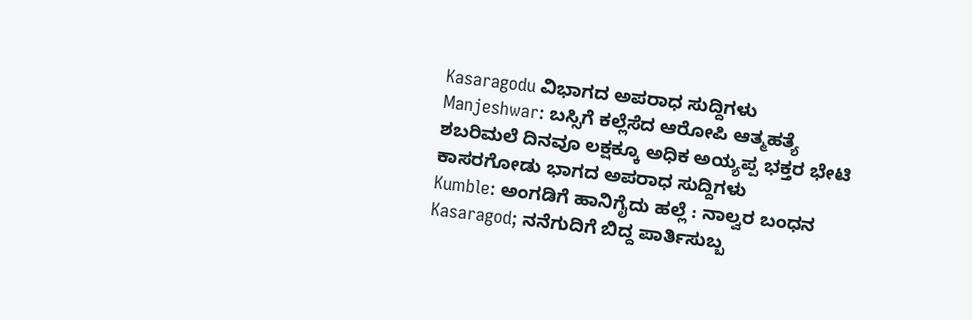Kasaragodu ವಿಭಾಗದ ಅಪರಾಧ ಸುದ್ದಿಗಳು
Manjeshwar: ಬಸ್ಸಿಗೆ ಕಲ್ಲೆಸೆದ ಆರೋಪಿ ಆತ್ಮಹತ್ಯೆ
ಶಬರಿಮಲೆ ದಿನವೂ ಲಕ್ಷಕ್ಕೂ ಅಧಿಕ ಅಯ್ಯಪ್ಪ ಭಕ್ತರ ಭೇಟಿ
ಕಾಸರಗೋಡು ಭಾಗದ ಅಪರಾಧ ಸುದ್ದಿಗಳು
Kumble: ಅಂಗಡಿಗೆ ಹಾನಿಗೈದು ಹಲ್ಲೆ : ನಾಲ್ವರ ಬಂಧನ
Kasaragod; ನನೆಗುದಿಗೆ ಬಿದ್ದ ಪಾರ್ತಿಸುಬ್ಬ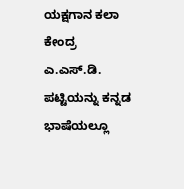ಯಕ್ಷಗಾನ ಕಲಾ ಕೇಂದ್ರ
ಎ.ಎಸ್.ಡಿ. ಪಟ್ಟಿಯನ್ನು ಕನ್ನಡ ಭಾಷೆಯಲ್ಲೂ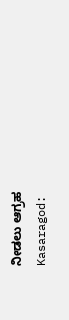ನೀಡಲು ಆಗ್ರಹ
Kasaragod: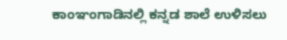ಕಾಂಞಂಗಾಡಿನಲ್ಲಿ ಕನ್ನಡ ಶಾಲೆ ಉಳಿಸಲು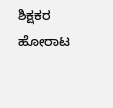ಶಿಕ್ಷಕರ ಹೋರಾಟ